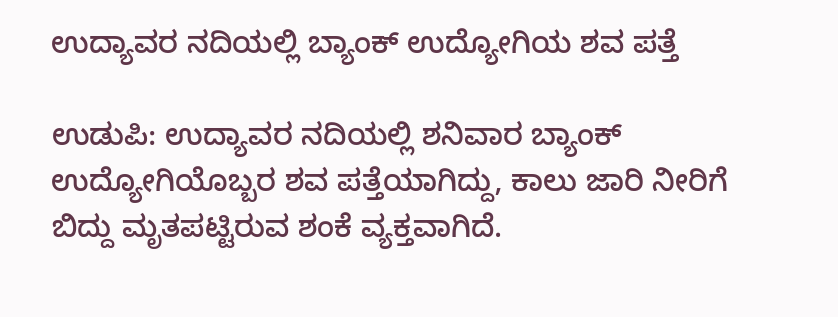ಉದ್ಯಾವರ ನದಿಯಲ್ಲಿ ಬ್ಯಾಂಕ್ ಉದ್ಯೋಗಿಯ ಶವ ಪತ್ತೆ

ಉಡುಪಿ: ಉದ್ಯಾವರ ನದಿಯಲ್ಲಿ ಶನಿವಾರ ಬ್ಯಾಂಕ್ ಉದ್ಯೋಗಿಯೊಬ್ಬರ ಶವ ಪತ್ತೆಯಾಗಿದ್ದು, ಕಾಲು ಜಾರಿ ನೀರಿಗೆ ಬಿದ್ದು ಮೃತಪಟ್ಟಿರುವ ಶಂಕೆ ವ್ಯಕ್ತವಾಗಿದೆ.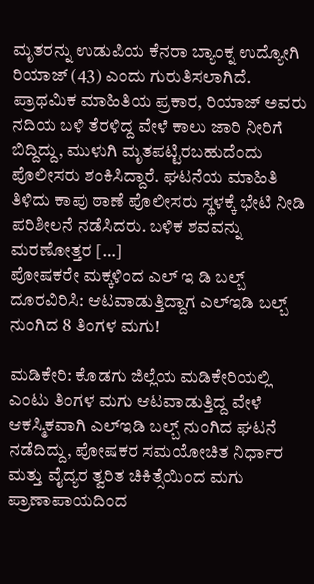ಮೃತರನ್ನು ಉಡುಪಿಯ ಕೆನರಾ ಬ್ಯಾಂಕ್ನ ಉದ್ಯೋಗಿ ರಿಯಾಜ್ (43) ಎಂದು ಗುರುತಿಸಲಾಗಿದೆ. ಪ್ರಾಥಮಿಕ ಮಾಹಿತಿಯ ಪ್ರಕಾರ, ರಿಯಾಜ್ ಅವರು ನದಿಯ ಬಳಿ ತೆರಳಿದ್ದ ವೇಳೆ ಕಾಲು ಜಾರಿ ನೀರಿಗೆ ಬಿದ್ದಿದ್ದು, ಮುಳುಗಿ ಮೃತಪಟ್ಟಿರಬಹುದೆಂದು ಪೊಲೀಸರು ಶಂಕಿಸಿದ್ದಾರೆ. ಘಟನೆಯ ಮಾಹಿತಿ ತಿಳಿದು ಕಾಪು ಠಾಣೆ ಪೊಲೀಸರು ಸ್ಥಳಕ್ಕೆ ಭೇಟಿ ನೀಡಿ ಪರಿಶೀಲನೆ ನಡೆಸಿದರು. ಬಳಿಕ ಶವವನ್ನು ಮರಣೋತ್ತರ […]
ಪೋಷಕರೇ ಮಕ್ಕಳಿಂದ ಎಲ್ ಇ ಡಿ ಬಲ್ಬ್ ದೂರವಿರಿಸಿ: ಆಟವಾಡುತ್ತಿದ್ದಾಗ ಎಲ್ಇಡಿ ಬಲ್ಬ್ ನುಂಗಿದ 8 ತಿಂಗಳ ಮಗು!

ಮಡಿಕೇರಿ: ಕೊಡಗು ಜಿಲ್ಲೆಯ ಮಡಿಕೇರಿಯಲ್ಲಿ ಎಂಟು ತಿಂಗಳ ಮಗು ಆಟವಾಡುತ್ತಿದ್ದ ವೇಳೆ ಆಕಸ್ಮಿಕವಾಗಿ ಎಲ್ಇಡಿ ಬಲ್ಬ್ ನುಂಗಿದ ಘಟನೆ ನಡೆದಿದ್ದು, ಪೋಷಕರ ಸಮಯೋಚಿತ ನಿರ್ಧಾರ ಮತ್ತು ವೈದ್ಯರ ತ್ವರಿತ ಚಿಕಿತ್ಸೆಯಿಂದ ಮಗು ಪ್ರಾಣಾಪಾಯದಿಂದ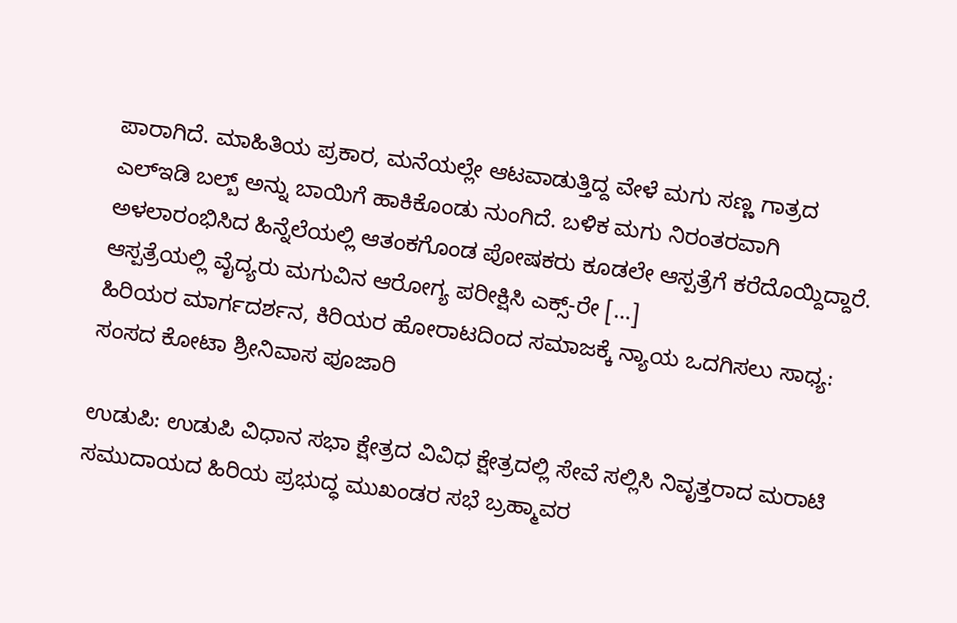ಪಾರಾಗಿದೆ. ಮಾಹಿತಿಯ ಪ್ರಕಾರ, ಮನೆಯಲ್ಲೇ ಆಟವಾಡುತ್ತಿದ್ದ ವೇಳೆ ಮಗು ಸಣ್ಣ ಗಾತ್ರದ ಎಲ್ಇಡಿ ಬಲ್ಬ್ ಅನ್ನು ಬಾಯಿಗೆ ಹಾಕಿಕೊಂಡು ನುಂಗಿದೆ. ಬಳಿಕ ಮಗು ನಿರಂತರವಾಗಿ ಅಳಲಾರಂಭಿಸಿದ ಹಿನ್ನೆಲೆಯಲ್ಲಿ ಆತಂಕಗೊಂಡ ಪೋಷಕರು ಕೂಡಲೇ ಆಸ್ಪತ್ರೆಗೆ ಕರೆದೊಯ್ದಿದ್ದಾರೆ. ಆಸ್ಪತ್ರೆಯಲ್ಲಿ ವೈದ್ಯರು ಮಗುವಿನ ಆರೋಗ್ಯ ಪರೀಕ್ಷಿಸಿ ಎಕ್ಸ್-ರೇ […]
ಹಿರಿಯರ ಮಾರ್ಗದರ್ಶನ, ಕಿರಿಯರ ಹೋರಾಟದಿಂದ ಸಮಾಜಕ್ಕೆ ನ್ಯಾಯ ಒದಗಿಸಲು ಸಾಧ್ಯ: ಸಂಸದ ಕೋಟಾ ಶ್ರೀನಿವಾಸ ಪೂಜಾರಿ

ಉಡುಪಿ: ಉಡುಪಿ ವಿಧಾನ ಸಭಾ ಕ್ಷೇತ್ರದ ವಿವಿಧ ಕ್ಷೇತ್ರದಲ್ಲಿ ಸೇವೆ ಸಲ್ಲಿಸಿ ನಿವೃತ್ತರಾದ ಮರಾಟಿ ಸಮುದಾಯದ ಹಿರಿಯ ಪ್ರಭುದ್ಧ ಮುಖಂಡರ ಸಭೆ ಬ್ರಹ್ಮಾವರ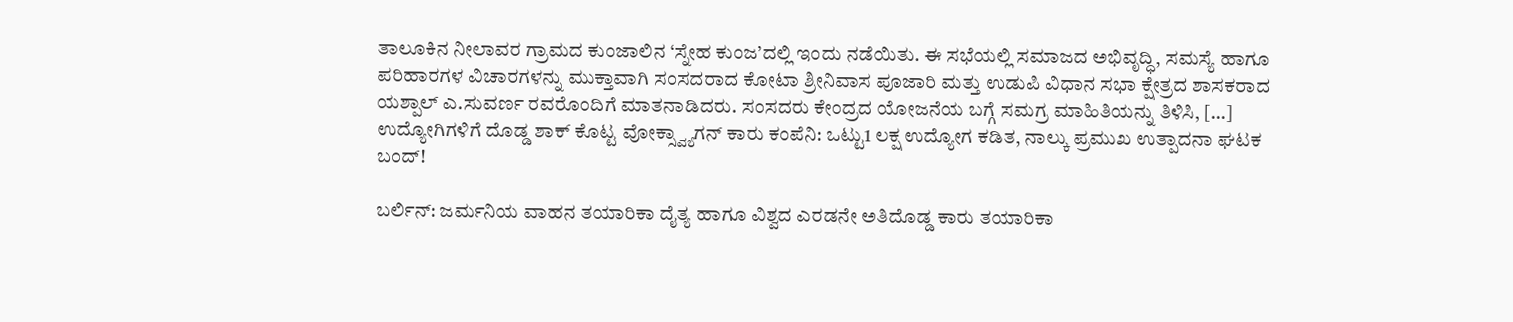ತಾಲೂಕಿನ ನೀಲಾವರ ಗ್ರಾಮದ ಕುಂಜಾಲಿನ ‘ಸ್ನೇಹ ಕುಂಜ’ದಲ್ಲಿ ಇಂದು ನಡೆಯಿತು. ಈ ಸಭೆಯಲ್ಲಿ ಸಮಾಜದ ಅಭಿವೃದ್ಧಿ, ಸಮಸ್ಯೆ ಹಾಗೂ ಪರಿಹಾರಗಳ ವಿಚಾರಗಳನ್ನು ಮುಕ್ತಾವಾಗಿ ಸಂಸದರಾದ ಕೋಟಾ ಶ್ರೀನಿವಾಸ ಪೂಜಾರಿ ಮತ್ತು ಉಡುಪಿ ವಿಧಾನ ಸಭಾ ಕ್ಷೇತ್ರದ ಶಾಸಕರಾದ ಯಶ್ಪಾಲ್ ಎ.ಸುವರ್ಣ ರವರೊಂದಿಗೆ ಮಾತನಾಡಿದರು. ಸಂಸದರು ಕೇಂದ್ರದ ಯೋಜನೆಯ ಬಗ್ಗೆ ಸಮಗ್ರ ಮಾಹಿತಿಯನ್ನು ತಿಳಿಸಿ, […]
ಉದ್ಯೋಗಿಗಳಿಗೆ ದೊಡ್ಡ ಶಾಕ್ ಕೊಟ್ಟ ವೋಕ್ಸ್ವ್ಯಾಗನ್ ಕಾರು ಕಂಪೆನಿ: ಒಟ್ಟು1 ಲಕ್ಷ ಉದ್ಯೋಗ ಕಡಿತ, ನಾಲ್ಕು ಪ್ರಮುಖ ಉತ್ಪಾದನಾ ಘಟಕ ಬಂದ್!

ಬರ್ಲಿನ್: ಜರ್ಮನಿಯ ವಾಹನ ತಯಾರಿಕಾ ದೈತ್ಯ ಹಾಗೂ ವಿಶ್ವದ ಎರಡನೇ ಅತಿದೊಡ್ಡ ಕಾರು ತಯಾರಿಕಾ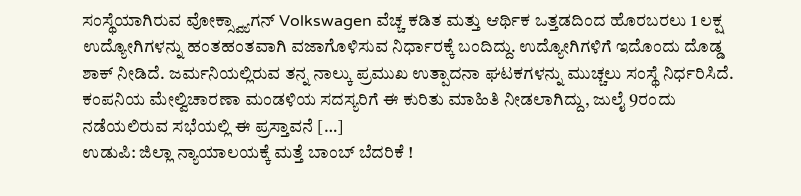ಸಂಸ್ಥೆಯಾಗಿರುವ ವೋಕ್ಸ್ವ್ಯಾಗನ್ Volkswagen ವೆಚ್ಚ ಕಡಿತ ಮತ್ತು ಆರ್ಥಿಕ ಒತ್ತಡದಿಂದ ಹೊರಬರಲು 1 ಲಕ್ಷ ಉದ್ಯೋಗಿಗಳನ್ನು ಹಂತಹಂತವಾಗಿ ವಜಾಗೊಳಿಸುವ ನಿರ್ಧಾರಕ್ಕೆ ಬಂದಿದ್ದು. ಉದ್ಯೋಗಿಗಳಿಗೆ ಇದೊಂದು ದೊಡ್ಡ ಶಾಕ್ ನೀಡಿದೆ. ಜರ್ಮನಿಯಲ್ಲಿರುವ ತನ್ನ ನಾಲ್ಕು ಪ್ರಮುಖ ಉತ್ಪಾದನಾ ಘಟಕಗಳನ್ನು ಮುಚ್ಚಲು ಸಂಸ್ಥೆ ನಿರ್ಧರಿಸಿದೆ. ಕಂಪನಿಯ ಮೇಲ್ವಿಚಾರಣಾ ಮಂಡಳಿಯ ಸದಸ್ಯರಿಗೆ ಈ ಕುರಿತು ಮಾಹಿತಿ ನೀಡಲಾಗಿದ್ದು, ಜುಲೈ 9ರಂದು ನಡೆಯಲಿರುವ ಸಭೆಯಲ್ಲಿ ಈ ಪ್ರಸ್ತಾವನೆ […]
ಉಡುಪಿ: ಜಿಲ್ಲಾ ನ್ಯಾಯಾಲಯಕ್ಕೆ ಮತ್ತೆ ಬಾಂಬ್ ಬೆದರಿಕೆ !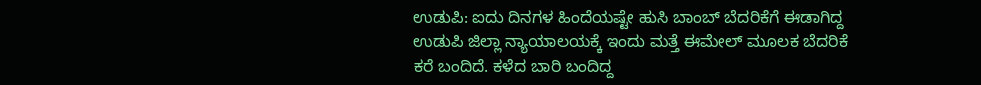ಉಡುಪಿ: ಐದು ದಿನಗಳ ಹಿಂದೆಯಷ್ಟೇ ಹುಸಿ ಬಾಂಬ್ ಬೆದರಿಕೆಗೆ ಈಡಾಗಿದ್ದ ಉಡುಪಿ ಜಿಲ್ಲಾ ನ್ಯಾಯಾಲಯಕ್ಕೆ ಇಂದು ಮತ್ತೆ ಈಮೇಲ್ ಮೂಲಕ ಬೆದರಿಕೆ ಕರೆ ಬಂದಿದೆ. ಕಳೆದ ಬಾರಿ ಬಂದಿದ್ದ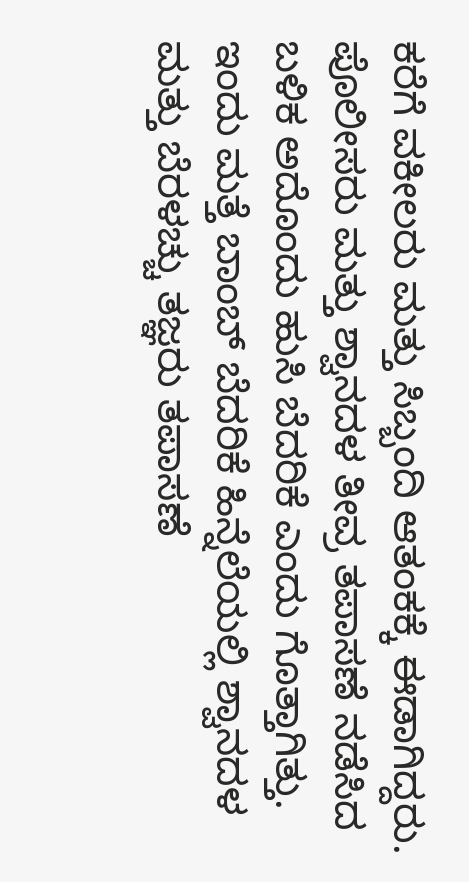ಕರೆಗೆ ವಕೀಲರು ಮತ್ತು ಸಿಬ್ಬಂದಿ ಆತಂಕಕ್ಕೆ ಈಡಾಗಿದ್ದರು. ಪೊಲೀಸರು ಮತ್ತು ಶ್ವಾನದಳ ತೀವ್ರ ತಪಾಸಣೆ ನಡೆಸಿದ ಬಳಿಕ ಅದೊಂದು ಹುಸಿ ಬೆದರಿಕೆ ಎಂದು ಗೊತ್ತಾಗಿತ್ತು. ಇಂದು ಮತ್ತೆ ಬಾಂಬ್ ಬೆದರಿಕೆ ಹಿನ್ನೆಲೆಯಲ್ಲಿ ಶ್ವಾನದಳ ಮತ್ತು ಬೆರಳಚ್ಚು ತಜ್ಞರು ತಪಾಸಣೆ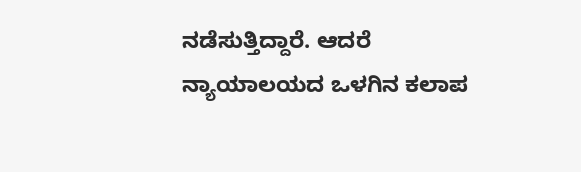ನಡೆಸುತ್ತಿದ್ದಾರೆ. ಆದರೆ ನ್ಯಾಯಾಲಯದ ಒಳಗಿನ ಕಲಾಪ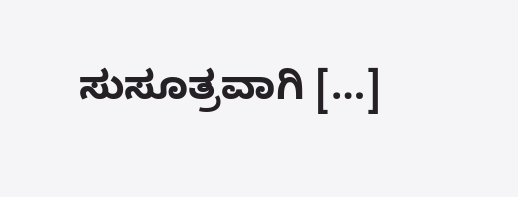ಸುಸೂತ್ರವಾಗಿ […]